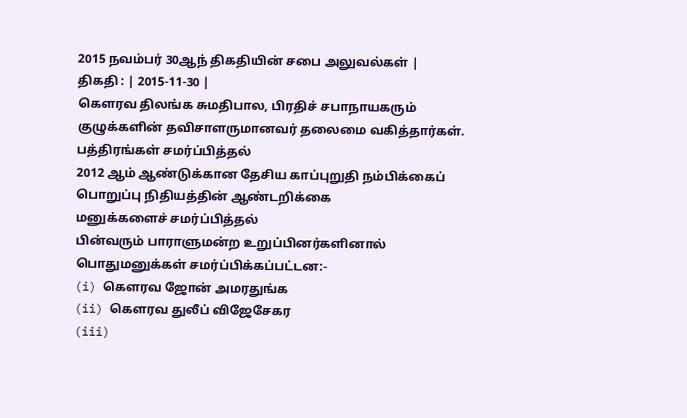2015 நவம்பர் 30ஆந் திகதியின் சபை அலுவல்கள் |
திகதி : | 2015-11-30 |
கௌரவ திலங்க சுமதிபால, பிரதிச் சபாநாயகரும் குழுக்களின் தவிசாளருமானவர் தலைமை வகித்தார்கள்.
பத்திரங்கள் சமர்ப்பித்தல்
2012 ஆம் ஆண்டுக்கான தேசிய காப்புறுதி நம்பிக்கைப் பொறுப்பு நிதியத்தின் ஆண்டறிக்கை
மனுக்களைச் சமர்ப்பித்தல்
பின்வரும் பாராளுமன்ற உறுப்பினர்களினால் பொதுமனுக்கள் சமர்ப்பிக்கப்பட்டன:-
(i) கெளரவ ஜோன் அமரதுங்க
(ii) கெளரவ துலீப் விஜேசேகர
(iii)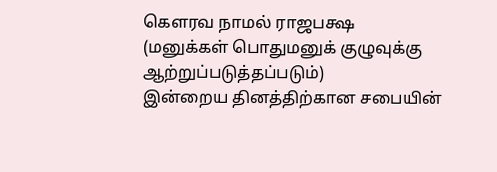கெளரவ நாமல் ராஜபக்ஷ
(மனுக்கள் பொதுமனுக் குழுவுக்கு ஆற்றுப்படுத்தப்படும்)
இன்றைய தினத்திற்கான சபையின்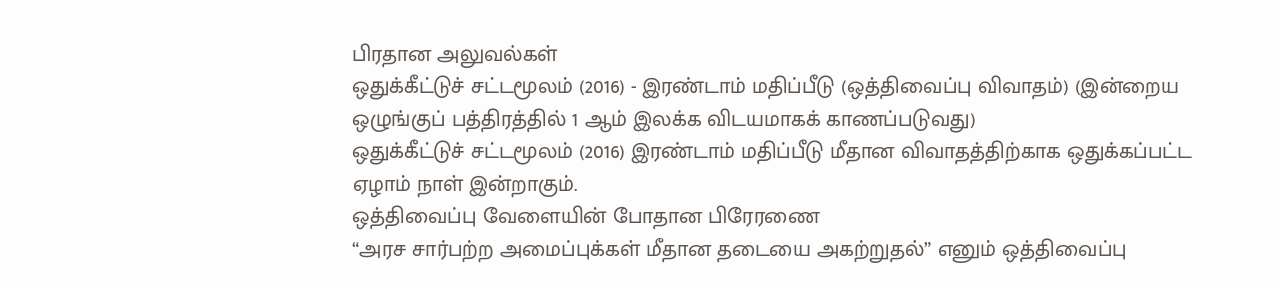பிரதான அலுவல்கள்
ஒதுக்கீட்டுச் சட்டமூலம் (2016) - இரண்டாம் மதிப்பீடு (ஒத்திவைப்பு விவாதம்) (இன்றைய ஒழுங்குப் பத்திரத்தில் 1 ஆம் இலக்க விடயமாகக் காணப்படுவது)
ஒதுக்கீட்டுச் சட்டமூலம் (2016) இரண்டாம் மதிப்பீடு மீதான விவாதத்திற்காக ஒதுக்கப்பட்ட ஏழாம் நாள் இன்றாகும்.
ஒத்திவைப்பு வேளையின் போதான பிரேரணை
“அரச சார்பற்ற அமைப்புக்கள் மீதான தடையை அகற்றுதல்” எனும் ஒத்திவைப்பு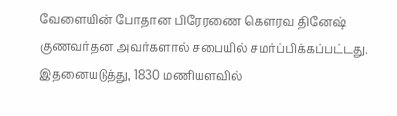வேளையின் போதான பிரேரணை கௌரவ தினேஷ் குணவர்தன அவர்களால் சபையில் சமர்ப்பிக்கப்பட்டது.
இதனையடுத்து, 1830 மணியளவில்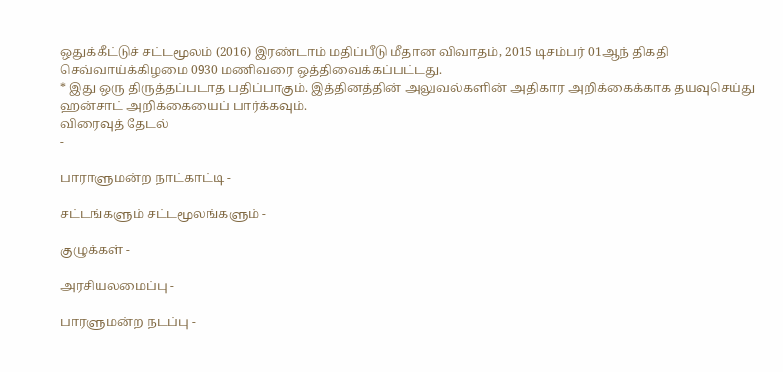ஒதுக்கீட்டுச் சட்டமூலம் (2016) இரண்டாம் மதிப்பீடு மீதான விவாதம், 2015 டிசம்பர் 01ஆந் திகதி செவ்வாய்க்கிழமை 0930 மணிவரை ஒத்திவைக்கப்பட்டது.
* இது ஒரு திருத்தப்படாத பதிப்பாகும். இத்தினத்தின் அலுவல்களின் அதிகார அறிக்கைக்காக தயவுசெய்து ஹன்சாட் அறிக்கையைப் பார்க்கவும்.
விரைவுத் தேடல்
-

பாராளுமன்ற நாட்காட்டி -

சட்டங்களும் சட்டமூலங்களும் -

குழுக்கள் -

அரசியலமைப்பு -

பாரளுமன்ற நடப்பு -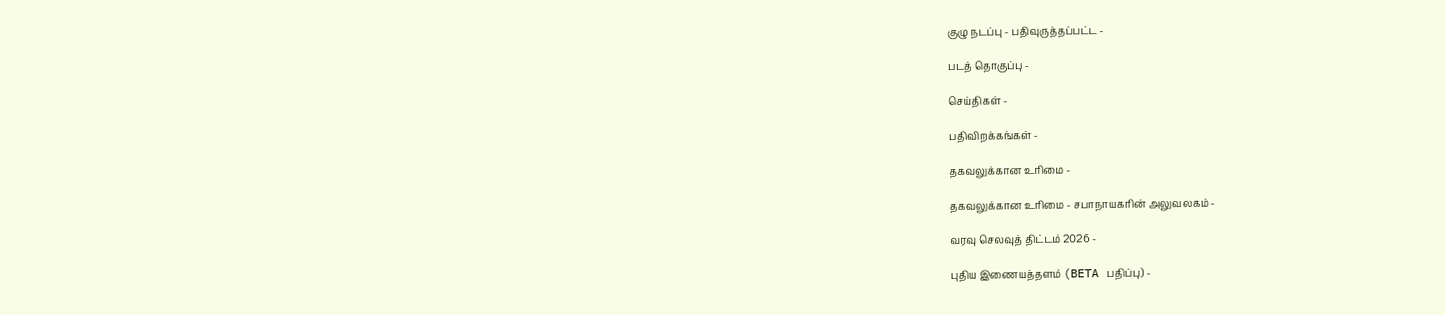குழு நடப்பு - பதிவுருத்தப்பட்ட -

படத் தொகுப்பு -

செய்திகள் -

பதிவிறக்கங்கள் -

தகவலுக்கான உரிமை -

தகவலுக்கான உரிமை - சபாநாயகரின் அலுவலகம் -

வரவு செலவுத் திட்டம் 2026 -

புதிய இணையத்தளம் (BETA பதிப்பு) -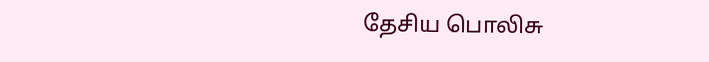தேசிய பொலிசு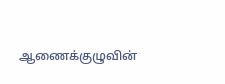ஆணைக்குழுவின்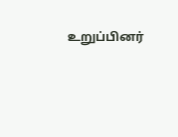உறுப்பினர்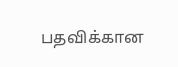பதவிக்கான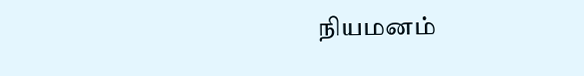நியமனம்